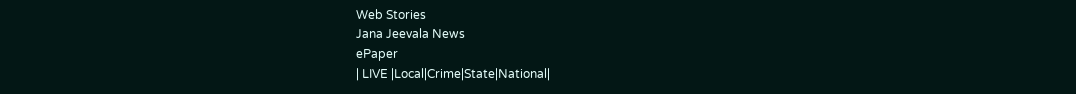Web Stories
Jana Jeevala News
ePaper
| LIVE |Local|Crime|State|National|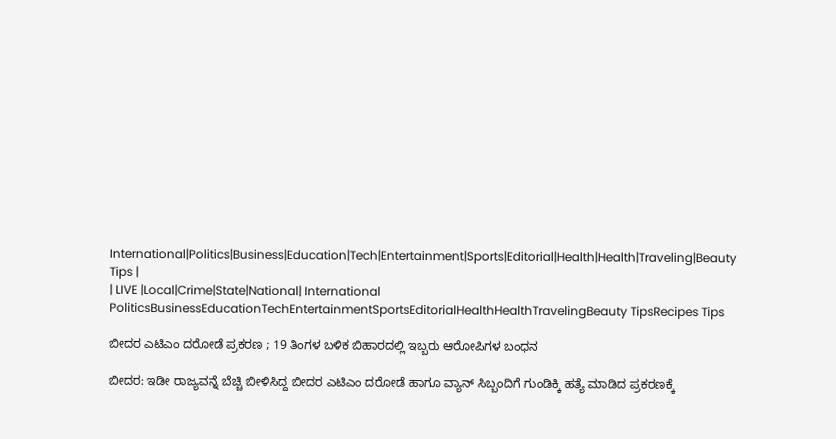International|Politics|Business|Education|Tech|Entertainment|Sports|Editorial|Health|Health|Traveling|Beauty Tips |
| LIVE |Local|Crime|State|National| International
PoliticsBusinessEducationTechEntertainmentSportsEditorialHealthHealthTravelingBeauty TipsRecipes Tips

ಬೀದರ ಎಟಿಎಂ ದರೋಡೆ ಪ್ರಕರಣ ; 19 ತಿಂಗಳ ಬಳಿಕ ಬಿಹಾರದಲ್ಲಿ ಇಬ್ಬರು ಆರೋಪಿಗಳ ಬಂಧನ

ಬೀದರ: ಇಡೀ ರಾಜ್ಯವನ್ನೆ ಬೆಚ್ಚಿ ಬೀಳಿಸಿದ್ದ ಬೀದರ ಎಟಿಎಂ ದರೋಡೆ ಹಾಗೂ ವ್ಯಾನ್ ಸಿಬ್ಬಂದಿಗೆ ಗುಂಡಿಕ್ಕಿ ಹತ್ಯೆ ಮಾಡಿದ ಪ್ರಕರಣಕ್ಕೆ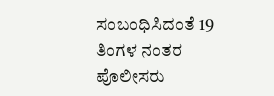ಸಂಬಂಧಿಸಿದಂತೆ 19 ತಿಂಗಳ ನಂತರ ಪೊಲೀಸರು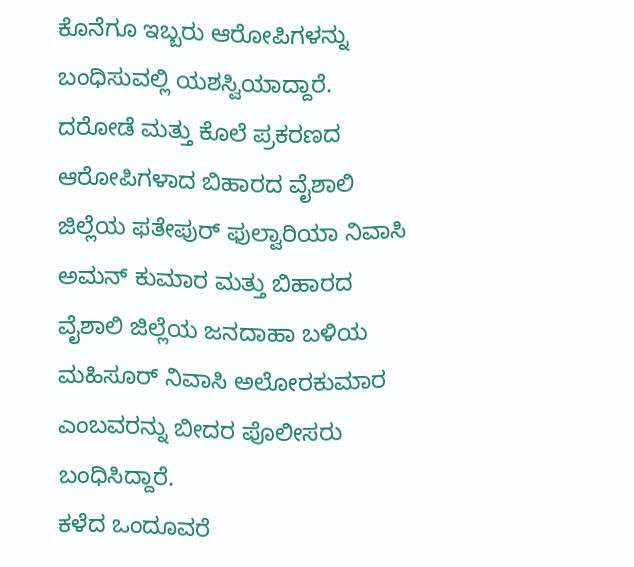ಕೊನೆಗೂ ಇಬ್ಬರು ಆರೋಪಿಗಳನ್ನು ಬಂಧಿಸುವಲ್ಲಿ ಯಶಸ್ವಿಯಾದ್ದಾರೆ.
ದರೋಡೆ ಮತ್ತು ಕೊಲೆ ಪ್ರಕರಣದ ಆರೋಪಿಗಳಾದ ಬಿಹಾರದ ವೈಶಾಲಿ ಜಿಲ್ಲೆಯ ಫತೇಪುರ್ ಫುಲ್ವಾರಿಯಾ ನಿವಾಸಿ ಅಮನ್ ಕುಮಾರ ಮತ್ತು ಬಿಹಾರದ ವೈಶಾಲಿ ಜಿಲ್ಲೆಯ ಜನದಾಹಾ ಬಳಿಯ ಮಹಿಸೂರ್ ನಿವಾಸಿ ಅಲೋರಕುಮಾರ ಎಂಬವರನ್ನು ಬೀದರ ಪೊಲೀಸರು ಬಂಧಿಸಿದ್ದಾರೆ.
ಕಳೆದ ಒಂದೂವರೆ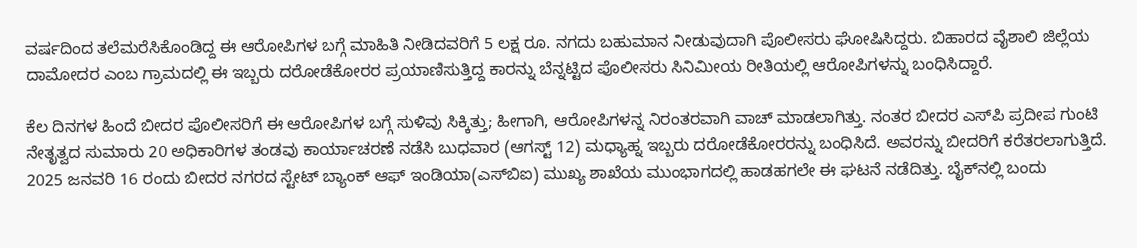ವರ್ಷದಿಂದ ತಲೆಮರೆಸಿಕೊಂಡಿದ್ದ ಈ ಆರೋಪಿಗಳ ಬಗ್ಗೆ ಮಾಹಿತಿ ನೀಡಿದವರಿಗೆ 5 ಲಕ್ಷ ರೂ. ನಗದು ಬಹುಮಾನ ನೀಡುವುದಾಗಿ ಪೊಲೀಸರು ಘೋಷಿಸಿದ್ದರು. ಬಿಹಾರದ ವೈಶಾಲಿ ಜಿಲ್ಲೆಯ ದಾಮೋದರ ಎಂಬ ಗ್ರಾಮದಲ್ಲಿ ಈ ಇಬ್ಬರು ದರೋಡೆಕೋರರ ಪ್ರಯಾಣಿಸುತ್ತಿದ್ದ ಕಾರನ್ನು ಬೆನ್ನಟ್ಟಿದ ಪೊಲೀಸರು ಸಿನಿಮೀಯ ರೀತಿಯಲ್ಲಿ ಆರೋಪಿಗಳನ್ನು ಬಂಧಿಸಿದ್ದಾರೆ.

ಕೆಲ ದಿನಗಳ ಹಿಂದೆ ಬೀದರ ಪೊಲೀಸರಿಗೆ ಈ ಆರೋಪಿಗಳ ಬಗ್ಗೆ ಸುಳಿವು ಸಿಕ್ಕಿತ್ತು; ಹೀಗಾಗಿ, ಆರೋಪಿಗಳನ್ನ ನಿರಂತರವಾಗಿ ವಾಚ್ ಮಾಡಲಾಗಿತ್ತು. ನಂತರ ಬೀದರ ಎಸ್‌ಪಿ ಪ್ರದೀಪ ಗುಂಟಿ ನೇತೃತ್ವದ ಸುಮಾರು 20 ಅಧಿಕಾರಿಗಳ ತಂಡವು ಕಾರ್ಯಾಚರಣೆ ನಡೆಸಿ ಬುಧವಾರ (ಆಗಸ್ಟ್‌ 12) ಮಧ್ಯಾಹ್ನ ಇಬ್ಬರು ದರೋಡೆಕೋರರನ್ನು ಬಂಧಿಸಿದೆ. ಅವರನ್ನು ಬೀದರಿಗೆ ಕರೆತರಲಾಗುತ್ತಿದೆ.
2025 ಜನವರಿ‌ 16 ರಂದು ಬೀದರ ನಗರದ ಸ್ಟೇಟ್ ಬ್ಯಾಂಕ್ ಆಫ್ ಇಂಡಿಯಾ(ಎಸ್‌ಬಿಐ) ಮುಖ್ಯ ಶಾಖೆಯ ಮುಂಭಾಗದಲ್ಲಿ ಹಾಡಹಗಲೇ ಈ ಘಟನೆ ನಡೆದಿತ್ತು. ಬೈಕ್‌ನಲ್ಲಿ ಬಂದು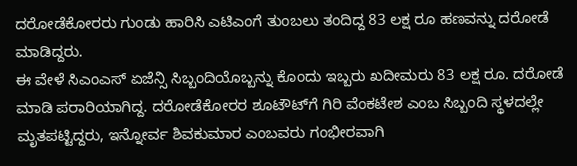ದರೋಡೆಕೋರರು ಗುಂಡು ಹಾರಿಸಿ ಎಟಿಎಂಗೆ ತುಂಬಲು ತಂದಿದ್ದ 83 ಲಕ್ಷ ರೂ ಹಣವನ್ನು ದರೋಡೆ ಮಾಡಿದ್ದರು.
ಈ ವೇಳೆ ಸಿಎಂಎಸ್‌ ಏಜೆನ್ಸಿ ಸಿಬ್ಬಂದಿಯೊಬ್ಬನ್ನು ಕೊಂದು ಇಬ್ಬರು ಖದೀಮರು 83 ಲಕ್ಷ ರೂ. ದರೋಡೆ ಮಾಡಿ ಪರಾರಿಯಾಗಿದ್ದ. ದರೋಡೆಕೋರರ ಶೂಟೌಟ್‌ಗೆ ಗಿರಿ ವೆಂಕಟೇಶ ಎಂಬ ಸಿಬ್ಬಂದಿ ಸ್ಥಳದಲ್ಲೇ ಮೃತಪಟ್ಟಿದ್ದರು, ಇನ್ನೋರ್ವ ಶಿವಕುಮಾರ ಎಂಬವರು ಗಂಭೀರವಾಗಿ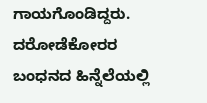ಗಾಯಗೊಂಡಿದ್ದರು.
ದರೋಡೆಕೋರರ ಬಂಧನದ ಹಿನ್ನೆಲೆಯಲ್ಲಿ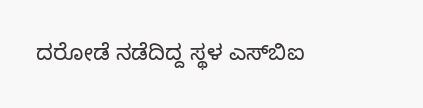ದರೋಡೆ ನಡೆದಿದ್ದ ಸ್ಥಳ ಎಸ್‌ಬಿಐ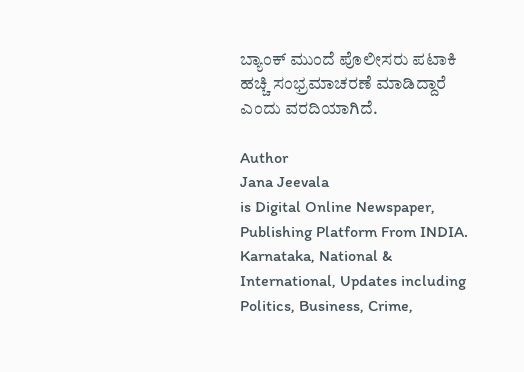ಬ್ಯಾಂಕ್ ಮುಂದೆ ಪೊಲೀಸರು ಪಟಾಕಿ ಹಚ್ಚಿ ಸಂಭ್ರಮಾಚರಣೆ ಮಾಡಿದ್ದಾರೆ ಎಂದು ವರದಿಯಾಗಿದೆ.

Author
Jana Jeevala
is Digital Online Newspaper, Publishing Platform From INDIA. Karnataka, National & International, Updates including Politics, Business, Crime,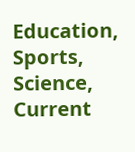Education, Sports, Science, Current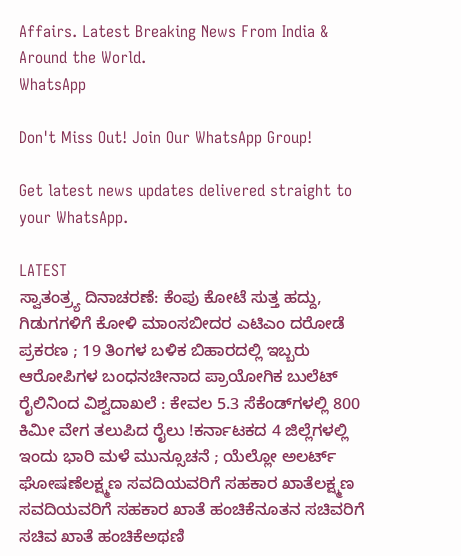Affairs. Latest Breaking News From India & Around the World.
WhatsApp

Don't Miss Out! Join Our WhatsApp Group!

Get latest news updates delivered straight to your WhatsApp.

LATEST
ಸ್ವಾತಂತ್ರ್ಯ ದಿನಾಚರಣೆ: ಕೆಂಪು ಕೋಟೆ ಸುತ್ತ ಹದ್ದು, ಗಿಡುಗಗಳಿಗೆ ಕೋಳಿ ಮಾಂಸಬೀದರ ಎಟಿಎಂ ದರೋಡೆ ಪ್ರಕರಣ ; 19 ತಿಂಗಳ ಬಳಿಕ ಬಿಹಾರದಲ್ಲಿ ಇಬ್ಬರು ಆರೋಪಿಗಳ ಬಂಧನಚೀನಾದ ಪ್ರಾಯೋಗಿಕ ಬುಲೆಟ್ ರೈಲಿನಿಂದ ವಿಶ್ವದಾಖಲೆ : ಕೇವಲ 5.3 ಸೆಕೆಂಡ್‌ಗಳಲ್ಲಿ 800 ಕಿಮೀ ವೇಗ ತಲುಪಿದ ರೈಲು !ಕರ್ನಾಟಕದ 4 ಜಿಲ್ಲೆಗಳಲ್ಲಿ ಇಂದು ಭಾರಿ ಮಳೆ ಮುನ್ಸೂಚನೆ ; ಯೆಲ್ಲೋ ಅಲರ್ಟ್ ಘೋಷಣೆಲಕ್ಷ್ಮಣ ಸವದಿಯವರಿಗೆ ಸಹಕಾರ ಖಾತೆಲಕ್ಷ್ಮಣ ಸವದಿಯವರಿಗೆ ಸಹಕಾರ ಖಾತೆ ಹಂಚಿಕೆನೂತನ ಸಚಿವರಿಗೆ ಸಚಿವ ಖಾತೆ ಹಂಚಿಕೆಅಥಣಿ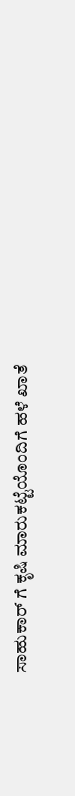ಸಾಹುಕಾರ್ ಗೆ ಕೃಷಿ ಮಾರುಕಟ್ಟೆಯೊಂದಿಗೆ ಹಳೆ ಖಾತೆ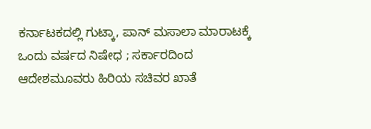ಕರ್ನಾಟಕದಲ್ಲಿ ಗುಟ್ಕಾ, ಪಾನ್‌ ಮಸಾಲಾ ಮಾರಾಟಕ್ಕೆ ಒಂದು ವರ್ಷದ ನಿಷೇಧ ; ಸರ್ಕಾರದಿಂದ ಆದೇಶಮೂವರು ಹಿರಿಯ ಸಚಿವರ ಖಾತೆ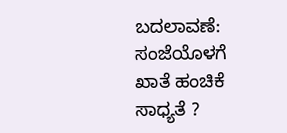ಬದಲಾವಣೆ: ಸಂಜೆಯೊಳಗೆ ಖಾತೆ ಹಂಚಿಕೆ ಸಾಧ್ಯತೆ ?